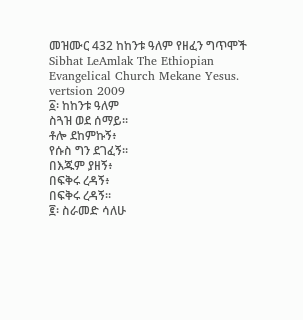መዝሙር 432 ከከንቱ ዓለም የዘፈን ግጥሞች
Sibhat LeAmlak The Ethiopian Evangelical Church Mekane Yesus. vertsion 2009
፩፡ ከከንቱ ዓለም
ስጓዝ ወደ ሰማይ።
ቶሎ ደከምኩኝ፥
የሱስ ግን ደገፈኝ።
በእጁም ያዘኝ፥
በፍቅሩ ረዳኝ፥
በፍቅሩ ረዳኝ።
፪፡ ስራመድ ሳለሁ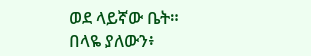ወደ ላይኛው ቤት።
በላዬ ያለውን፥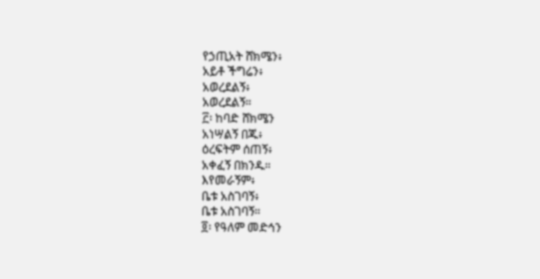የኃጢአት ሸክሜን፥
አይቶ ችግሬን፥
አወረደልኝ፥
አወረደልኝ።
፫፡ ከባድ ሸክሜን
አነሣልኝ በጁ፥
ዕረፍትም ሰጠኝ፥
አቀፈኝ በክንዱ።
እየመራኝም፥
ቤቱ አስገባኝ፥
ቤቱ አስገባኝ።
፬፡ የዓለም መድኅን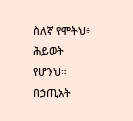ስለኛ የሞትህ፥
ሕይወት የሆንህ።
በኃጢአት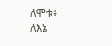ለሞቱ፥
ለእኔ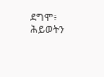ደግሞ፥
ሕይወትን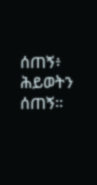ሰጠኝ፥
ሕይወትን ሰጠኝ።